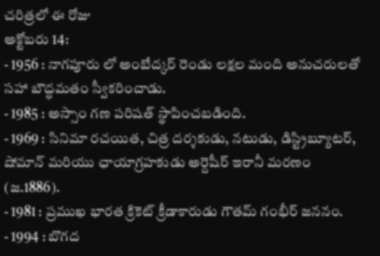చరిత్రలో ఈ రోజు
అక్టోబరు 14:
- 1956 : నాగపూరు లో అంబేద్కర్ రెండు లక్షల మంది అనుచరులతో సహా బౌద్ధమతం స్వీకరించాడు.
- 1985 : అస్సాం గణ పరిషత్ స్థాపించబడింది.
- 1969 : సినిమా రచయిత, చిత్ర దర్శకుడు, నటుడు, డిస్ట్రిబ్యూటర్, షోమాన్ మరియు ఛాయాగ్రహకుడు అర్దెషీర్ ఇరానీ మరణం (జ.1886).
- 1981 : ప్రముఖ భారత క్రికెట్ క్రీడాకారుడు గౌతమ్ గంభీర్ జననం.
- 1994 : బొగద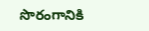సొరంగానికి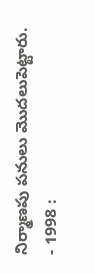నిర్మాణపు పనులు మొదలుపెట్టారు.
- 1998 :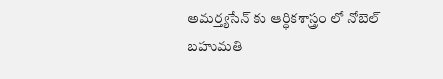అమర్త్యసేన్ కు ఆర్ధికశాస్త్రం లో నోబెల్ బహుమతి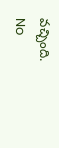వచ్చింది.
No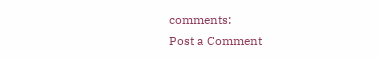comments:
Post a Comment